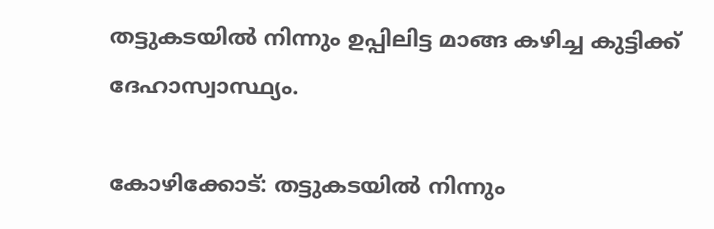തട്ടുകടയില്‍ നിന്നും ഉപ്പിലിട്ട മാങ്ങ കഴിച്ച കുട്ടിക്ക് ദേഹാസ്വാസ്ഥ്യം.

കോഴിക്കോട്: തട്ടുകടയില്‍ നിന്നും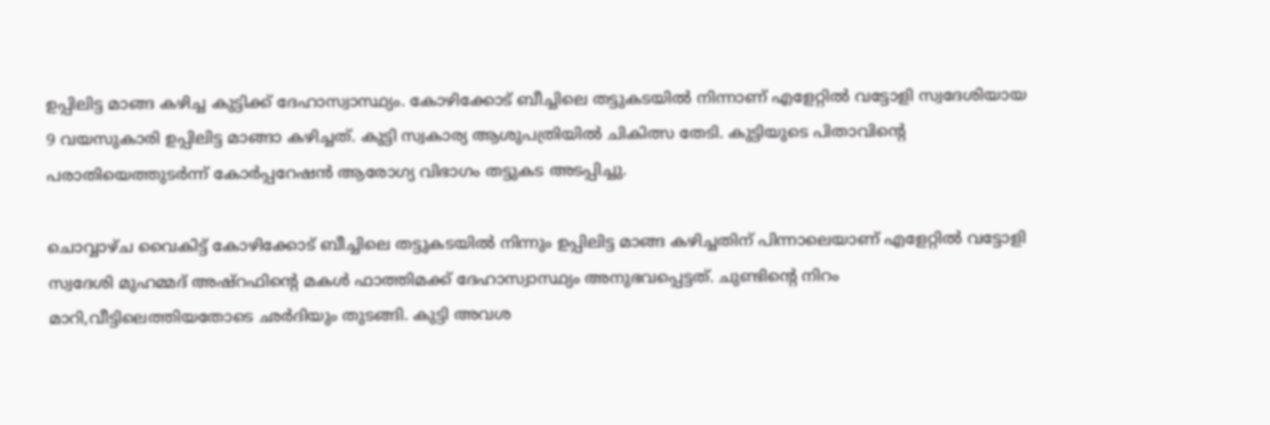ഉപ്പിലിട്ട മാങ്ങ കഴിച്ച കുട്ടിക്ക് ദേഹാസ്വാസ്ഥ്യം. കോഴിക്കോട് ബീച്ചിലെ തട്ടുകടയില്‍ നിന്നാണ് എളേറ്റില്‍ വട്ടോളി സ്വദേശിയായ 9 വയസുകാരി ഉപ്പിലിട്ട മാങ്ങാ കഴിച്ചത്. കുട്ടി സ്വകാര്യ ആശുപത്രിയില്‍ ചികിത്സ തേടി. കുട്ടിയുടെ പിതാവിന്‍റെ പരാതിയെത്തുടര്‍ന്ന് കോര്‍പ്പറേഷന്‍ ആരോഗ്യ വിഭാഗം തട്ടുകട അടപ്പിച്ചു.

ചൊവ്വാഴ്ച വൈകിട്ട് കോഴിക്കോട് ബീച്ചിലെ തട്ടുകടയില്‍ നിന്നും ഉപ്പിലിട്ട മാങ്ങ കഴിച്ചതിന് പിന്നാലെയാണ് എളേറ്റില്‍ വട്ടോളി സ്വദേശി മുഹമ്മദ് അഷ്റഫിന്‍റെ മകള്‍ ഫാത്തിമക്ക് ദേഹാസ്വാസ്ഥ്യം അനുഭവപ്പെട്ടത്. ചുണ്ടിന്‍റെ നിറം മാറി,വീട്ടിലെത്തിയതോടെ ഛര്‍ദിയും തുടങ്ങി. കുട്ടി അവശ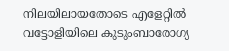നിലയിലായതോടെ എളേറ്റില്‍ വട്ടോളിയിലെ കുടുംബാരോഗ്യ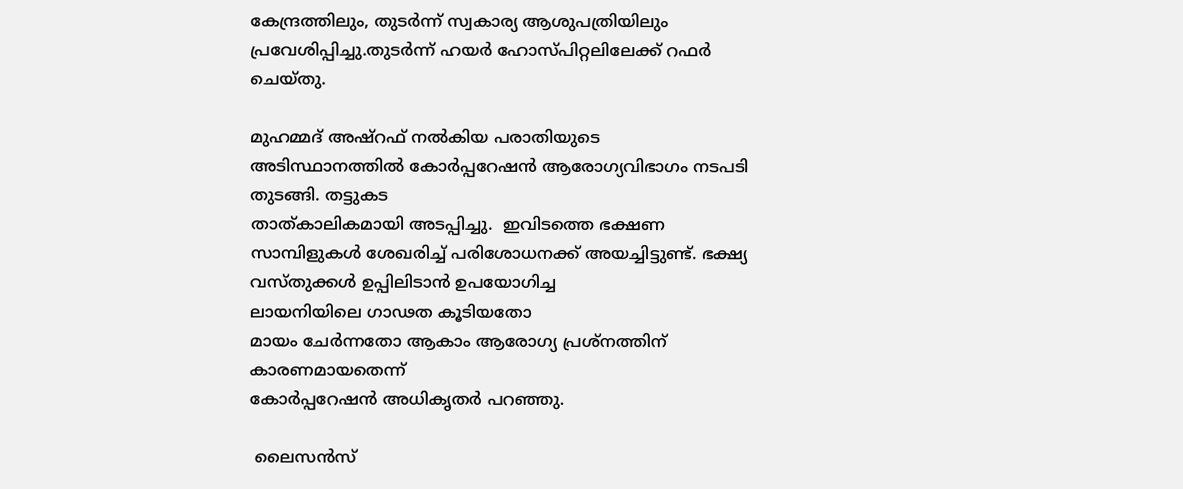കേന്ദ്രത്തിലും, തുടർന്ന് സ്വകാര്യ ആശുപത്രിയിലും പ്രവേശിപ്പിച്ചു.തുടർന്ന് ഹയർ ഹോസ്പിറ്റലിലേക്ക് റഫർ ചെയ്തു.

മുഹമ്മദ് അഷ്റഫ് നൽകിയ പരാതിയുടെ
അടിസ്ഥാനത്തിൽ കോർപ്പറേഷൻ ആരോഗ്യവിഭാഗം നടപടി തുടങ്ങി. തട്ടുകട
താത്കാലികമായി അടപ്പിച്ചു.  ഇവിടത്തെ ഭക്ഷണ സാമ്പിളുകൾ ശേഖരിച്ച് പരിശോധനക്ക് അയച്ചിട്ടുണ്ട്. ഭക്ഷ്യ വസ്തുക്കൾ ഉപ്പിലിടാൻ ഉപയോഗിച്ച
ലായനിയിലെ ഗാഢത കൂടിയതോ
മായം ചേർന്നതോ ആകാം ആരോഗ്യ പ്രശ്നത്തിന് കാരണമായതെന്ന്
കോർപ്പറേഷൻ അധികൃതർ പറഞ്ഞു.

 ലൈസൻസ്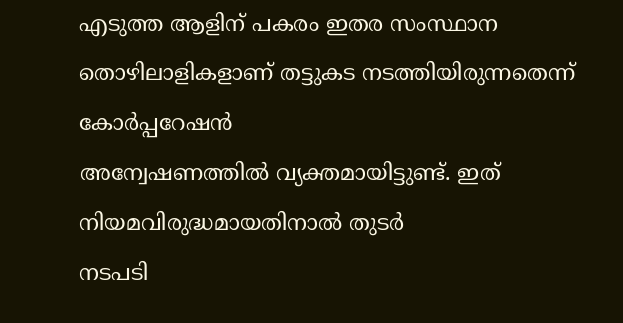എടുത്ത ആളിന് പകരം ഇതര സംസ്ഥാന തൊഴിലാളികളാണ് തട്ടുകട നടത്തിയിരുന്നതെന്ന് കോർപ്പറേഷൻ
അന്വേഷണത്തിൽ വ്യക്തമായിട്ടുണ്ട്. ഇത്
നിയമവിരുദ്ധമായതിനാൽ തുടർ
നടപടി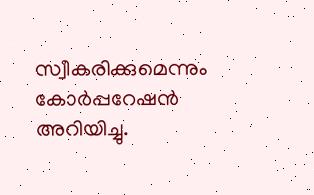സ്വീകരിക്കുമെന്നും കോർപ്പറേഷൻ അറിയിച്ചു.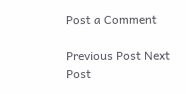Post a Comment

Previous Post Next Post